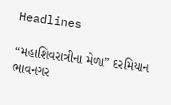Headlines

“મહાશિવરાત્રીના મેળા” દરમિયાન ભાવનગર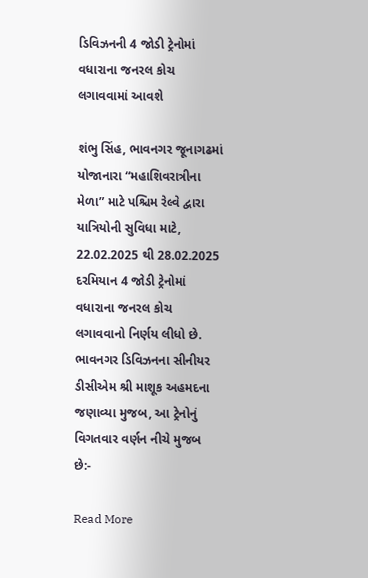ડિવિઝનની 4 જોડી ટ્રેનોમાં વધારાના જનરલ કોચ લગાવવામાં આવશે

શંભુ સિંહ, ભાવનગર જૂનાગઢમાં યોજાનારા “મહાશિવરાત્રીના મેળા” માટે પશ્ચિમ રેલ્વે દ્વારા યાત્રિયોની સુવિધા માટે, 22.02.2025 થી 28.02.2025 દરમિયાન 4 જોડી ટ્રેનોમાં વધારાના જનરલ કોચ લગાવવાનો નિર્ણય લીધો છે. ભાવનગર ડિવિઝનના સીનીયર ડીસીએમ શ્રી માશૂક અહમદના જણાવ્યા મુજબ, આ ટ્રેનોનું વિગતવાર વર્ણન નીચે મુજબ છે:-

Read More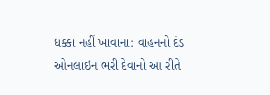ધક્કા નહીં ખાવાના: વાહનનો દંડ ઓનલાઇન ભરી દેવાનો આ રીતે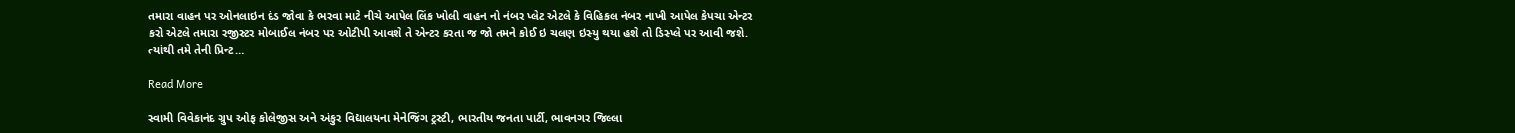તમારા વાહન પર ઓનલાઇન દંડ જોવા કે ભરવા માટે નીચે આપેલ લિંક ખોલી વાહન નો નંબર પ્લેટ એટલે કે વિહિકલ નંબર નાખી આપેલ કેપચા એન્ટર કરો એટલે તમારા રજીસ્ટર મોબાઈલ નંબર પર ઓટીપી આવશે તે એન્ટર કરતા જ જો તમને કોઈ ઇ ચલણ ઇસ્યુ થયા હશે તો ડિસ્પ્લે પર આવી જશે. ત્યાંથી તમે તેની પ્રિન્ટ…

Read More

સ્વામી વિવેકાનંદ ગ્રુપ ઓફ કોલેજીસ અને અંકુર વિદ્યાલયના મેનેજિંગ ટ્રસ્ટી, ભારતીય જનતા પાર્ટી, ભાવનગર જિલ્લા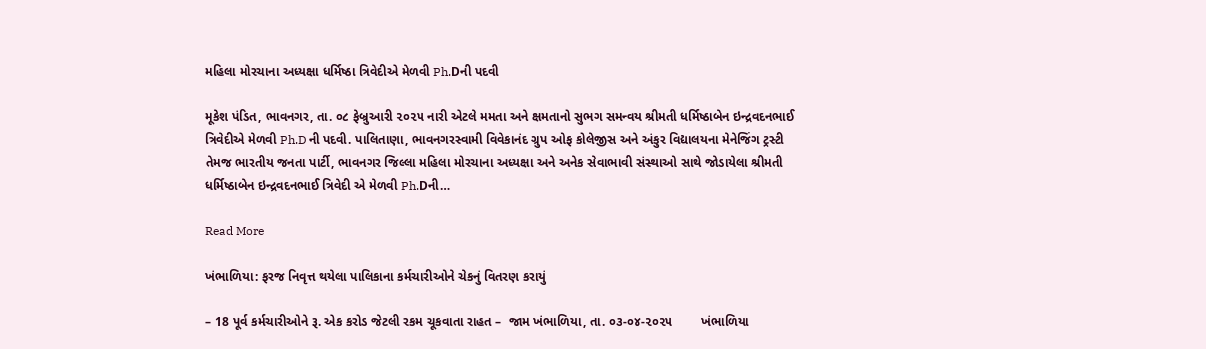મહિલા મોરચાના અધ્યક્ષા ધર્મિષ્ઠા ત્રિવેદીએ મેળવી Ph.Dની પદવી

મૂકેશ પંડિત, ભાવનગર, તા. ૦૮ ફેબ્રુઆરી ૨૦૨૫ નારી એટલે મમતા અને ક્ષમતાનો સુભગ સમન્વય શ્રીમતી ધર્મિષ્ઠાબેન ઇન્દ્રવદનભાઈ ત્રિવેદીએ મેળવી Ph.D ની પદવી. પાલિતાણા, ભાવનગરસ્વામી વિવેકાનંદ ગ્રુપ ઓફ કોલેજીસ અને અંકુર વિદ્યાલયના મેનેજિંગ ટ્રસ્ટી તેમજ ભારતીય જનતા પાર્ટી, ભાવનગર જિલ્લા મહિલા મોરચાના અધ્યક્ષા અને અનેક સેવાભાવી સંસ્થાઓ સાથે જોડાયેલા શ્રીમતી ધર્મિષ્ઠાબેન ઇન્દ્રવદનભાઈ ત્રિવેદી એ મેળવી Ph.Dની…

Read More

ખંભાળિયા: ફરજ નિવૃત્ત થયેલા પાલિકાના કર્મચારીઓને ચેકનું વિતરણ કરાયું

– 18 પૂર્વ કર્મચારીઓને રૂ. એક કરોડ જેટલી રકમ ચૂકવાતા રાહત –  જામ ખંભાળિયા, તા. ૦૩-૦૪-૨૦૨૫        ખંભાળિયા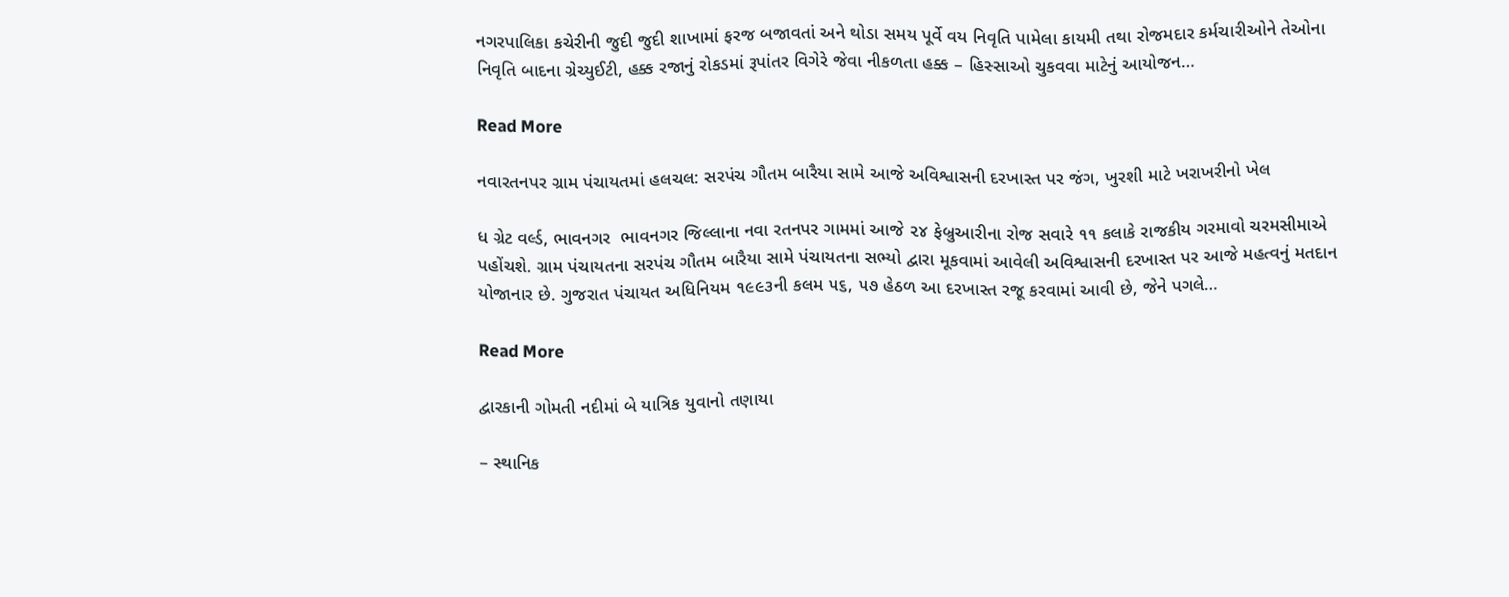નગરપાલિકા કચેરીની જુદી જુદી શાખામાં ફરજ બજાવતાં અને થોડા સમય પૂર્વે વય નિવૃતિ પામેલા કાયમી તથા રોજમદાર કર્મચારીઓને તેઓના નિવૃતિ બાદના ગ્રેચ્યુઈટી, હક્ક રજાનું રોકડમાં રૂપાંતર વિગેરે જેવા નીકળતા હક્ક – હિસ્સાઓ ચુકવવા માટેનું આયોજન…

Read More

નવારતનપર ગ્રામ પંચાયતમાં હલચલ: સરપંચ ગૌતમ બારૈયા સામે આજે અવિશ્વાસની દરખાસ્ત પર જંગ, ખુરશી માટે ખરાખરીનો ખેલ

ધ ગ્રેટ વર્લ્ડ, ભાવનગર  ભાવનગર જિલ્લાના નવા રતનપર ગામમાં આજે ૨૪ ફેબ્રુઆરીના રોજ સવારે ૧૧ કલાકે રાજકીય ગરમાવો ચરમસીમાએ પહોંચશે. ગ્રામ પંચાયતના સરપંચ ગૌતમ બારૈયા સામે પંચાયતના સભ્યો દ્વારા મૂકવામાં આવેલી અવિશ્વાસની દરખાસ્ત પર આજે મહત્વનું મતદાન યોજાનાર છે. ગુજરાત પંચાયત અધિનિયમ ૧૯૯૩ની કલમ ૫૬, ૫૭ હેઠળ આ દરખાસ્ત રજૂ કરવામાં આવી છે, જેને પગલે…

Read More

દ્વારકાની ગોમતી નદીમાં બે યાત્રિક યુવાનો તણાયા

– સ્થાનિક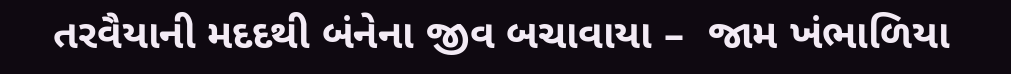તરવૈયાની મદદથી બંનેના જીવ બચાવાયા –  જામ ખંભાળિયા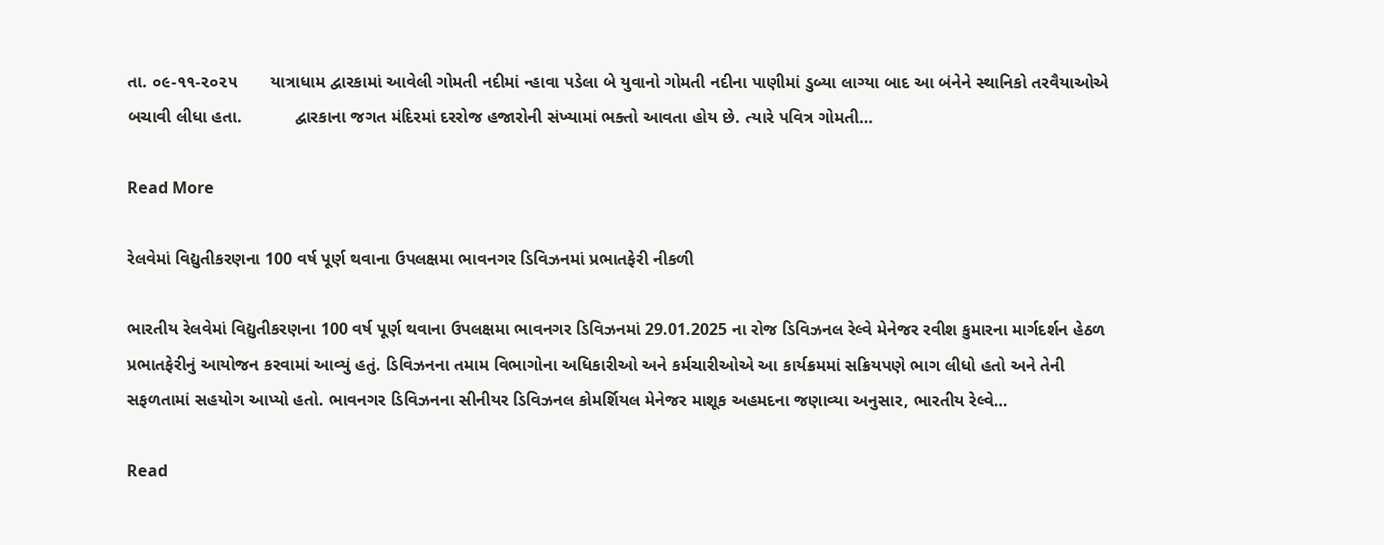તા. ૦૯-૧૧-૨૦૨૫       યાત્રાધામ દ્વારકામાં આવેલી ગોમતી નદીમાં ન્હાવા પડેલા બે યુવાનો ગોમતી નદીના પાણીમાં ડુબ્યા લાગ્યા બાદ આ બંનેને સ્થાનિકો તરવૈયાઓએ બચાવી લીધા હતા.           દ્વારકાના જગત મંદિરમાં દરરોજ હજારોની સંખ્યામાં ભક્તો આવતા હોય છે. ત્યારે પવિત્ર ગોમતી…

Read More

રેલવેમાં વિદ્યુતીકરણના 100 વર્ષ પૂર્ણ થવાના ઉપલક્ષમા ભાવનગર ડિવિઝનમાં પ્રભાતફેરી નીકળી

ભારતીય રેલવેમાં વિદ્યુતીકરણના 100 વર્ષ પૂર્ણ થવાના ઉપલક્ષમા ભાવનગર ડિવિઝનમાં 29.01.2025 ના રોજ ડિવિઝનલ રેલ્વે મેનેજર રવીશ કુમારના માર્ગદર્શન હેઠળ પ્રભાતફેરીનું આયોજન કરવામાં આવ્યું હતું. ડિવિઝનના તમામ વિભાગોના અધિકારીઓ અને કર્મચારીઓએ આ કાર્યક્રમમાં સક્રિયપણે ભાગ લીધો હતો અને તેની સફળતામાં સહયોગ આપ્યો હતો. ભાવનગર ડિવિઝનના સીનીયર ડિવિઝનલ કોમર્શિયલ મેનેજર માશૂક અહમદના જણાવ્યા અનુસાર, ભારતીય રેલ્વે…

Read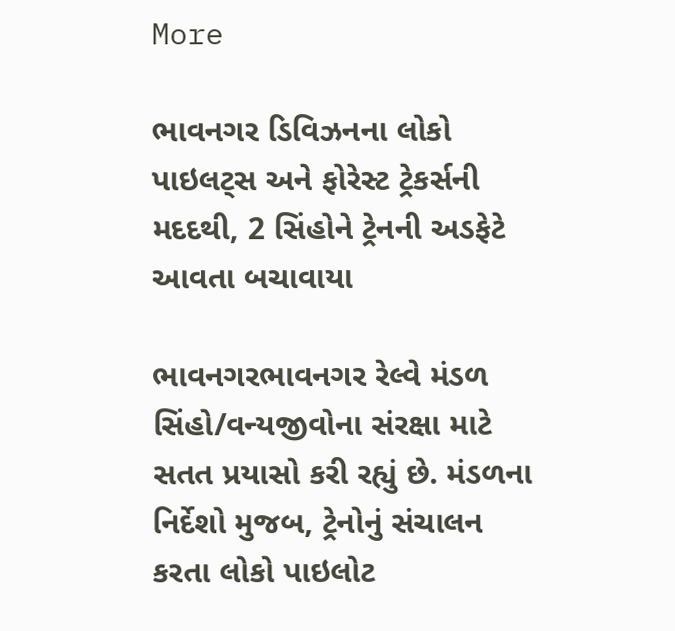More

ભાવનગર ડિવિઝનના લોકો પાઇલટ્સ અને ફોરેસ્ટ ટ્રેકર્સની મદદથી, 2 સિંહોને ટ્રેનની અડફેટે આવતા બચાવાયા

ભાવનગરભાવનગર રેલ્વે મંડળ સિંહો/વન્યજીવોના સંરક્ષા માટે સતત પ્રયાસો કરી રહ્યું છે. મંડળના નિર્દેશો મુજબ, ટ્રેનોનું સંચાલન કરતા લોકો પાઇલોટ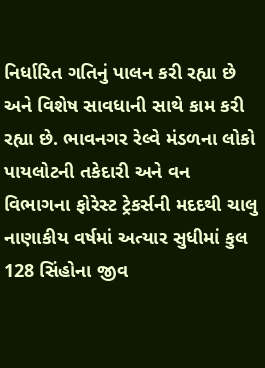નિર્ધારિત ગતિનું પાલન કરી રહ્યા છે અને વિશેષ સાવધાની સાથે કામ કરી રહ્યા છે. ભાવનગર રેલ્વે મંડળના લોકો પાયલોટની તકેદારી અને વન વિભાગના ફોરેસ્ટ ટ્રેકર્સની મદદથી ચાલુ નાણાકીય વર્ષમાં અત્યાર સુધીમાં કુલ 128 સિંહોના જીવ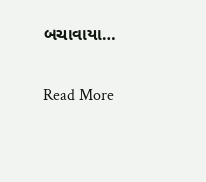બચાવાયા…

Read More